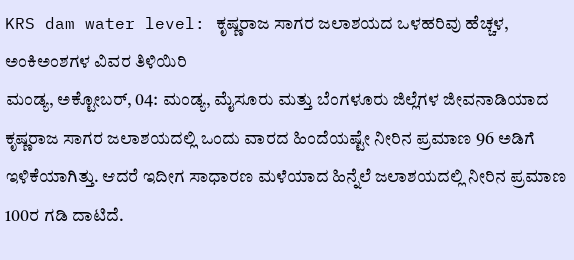KRS dam water level: ಕೃಷ್ಣರಾಜ ಸಾಗರ ಜಲಾಶಯದ ಒಳಹರಿವು ಹೆಚ್ಚಳ, ಅಂಕಿಅಂಶಗಳ ವಿವರ ತಿಳಿಯಿರಿ
ಮಂಡ್ಯ, ಅಕ್ಟೋಬರ್, 04: ಮಂಡ್ಯ, ಮೈಸೂರು ಮತ್ತು ಬೆಂಗಳೂರು ಜಿಲ್ಲೆಗಳ ಜೀವನಾಡಿಯಾದ ಕೃಷ್ಣರಾಜ ಸಾಗರ ಜಲಾಶಯದಲ್ಲಿ ಒಂದು ವಾರದ ಹಿಂದೆಯಷ್ಟೇ ನೀರಿನ ಪ್ರಮಾಣ 96 ಅಡಿಗೆ ಇಳಿಕೆಯಾಗಿತ್ತು. ಆದರೆ ಇದೀಗ ಸಾಧಾರಣ ಮಳೆಯಾದ ಹಿನ್ನೆಲೆ ಜಲಾಶಯದಲ್ಲಿ ನೀರಿನ ಪ್ರಮಾಣ 100ರ ಗಡಿ ದಾಟಿದೆ.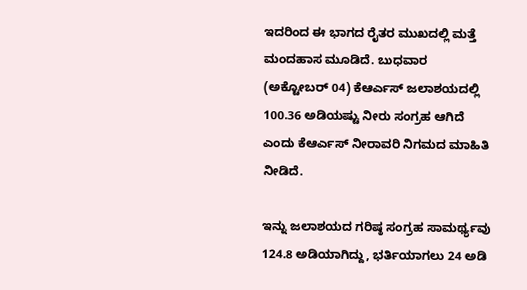ಇದರಿಂದ ಈ ಭಾಗದ ರೈತರ ಮುಖದಲ್ಲಿ ಮತ್ತೆ ಮಂದಹಾಸ ಮೂಡಿದೆ. ಬುಧವಾರ (ಅಕ್ಟೋಬರ್ 04) ಕೆಆರ್ಎಸ್ ಜಲಾಶಯದಲ್ಲಿ 100.36 ಅಡಿಯಷ್ಟು ನೀರು ಸಂಗ್ರಹ ಆಗಿದೆ ಎಂದು ಕೆಆರ್ಎಸ್ ನೀರಾವರಿ ನಿಗಮದ ಮಾಹಿತಿ ನೀಡಿದೆ.

ಇನ್ನು ಜಲಾಶಯದ ಗರಿಷ್ಠ ಸಂಗ್ರಹ ಸಾಮರ್ಥ್ಯವು 124.8 ಅಡಿಯಾಗಿದ್ದು, ಭರ್ತಿಯಾಗಲು 24 ಅಡಿ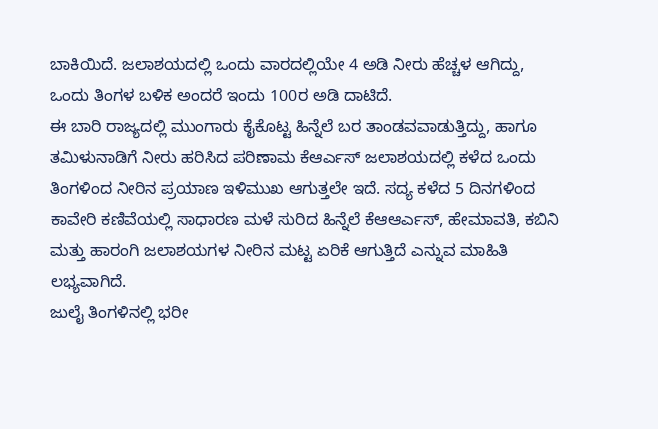ಬಾಕಿಯಿದೆ. ಜಲಾಶಯದಲ್ಲಿ ಒಂದು ವಾರದಲ್ಲಿಯೇ 4 ಅಡಿ ನೀರು ಹೆಚ್ಚಳ ಆಗಿದ್ದು, ಒಂದು ತಿಂಗಳ ಬಳಿಕ ಅಂದರೆ ಇಂದು 100ರ ಅಡಿ ದಾಟಿದೆ.
ಈ ಬಾರಿ ರಾಜ್ಯದಲ್ಲಿ ಮುಂಗಾರು ಕೈಕೊಟ್ಟ ಹಿನ್ನೆಲೆ ಬರ ತಾಂಡವವಾಡುತ್ತಿದ್ದು, ಹಾಗೂ ತಮಿಳುನಾಡಿಗೆ ನೀರು ಹರಿಸಿದ ಪರಿಣಾಮ ಕೆಆರ್ಎಸ್ ಜಲಾಶಯದಲ್ಲಿ ಕಳೆದ ಒಂದು ತಿಂಗಳಿಂದ ನೀರಿನ ಪ್ರಯಾಣ ಇಳಿಮುಖ ಆಗುತ್ತಲೇ ಇದೆ. ಸದ್ಯ ಕಳೆದ 5 ದಿನಗಳಿಂದ ಕಾವೇರಿ ಕಣಿವೆಯಲ್ಲಿ ಸಾಧಾರಣ ಮಳೆ ಸುರಿದ ಹಿನ್ನೆಲೆ ಕೆಆಆರ್ಎಸ್, ಹೇಮಾವತಿ, ಕಬಿನಿ ಮತ್ತು ಹಾರಂಗಿ ಜಲಾಶಯಗಳ ನೀರಿನ ಮಟ್ಟ ಏರಿಕೆ ಆಗುತ್ತಿದೆ ಎನ್ನುವ ಮಾಹಿತಿ ಲಭ್ಯವಾಗಿದೆ.
ಜುಲೈ ತಿಂಗಳಿನಲ್ಲಿ ಭರೀ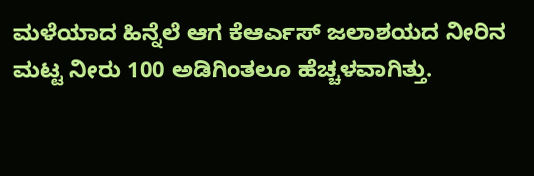ಮಳೆಯಾದ ಹಿನ್ನೆಲೆ ಆಗ ಕೆಆರ್ಎಸ್ ಜಲಾಶಯದ ನೀರಿನ ಮಟ್ಟ ನೀರು 100 ಅಡಿಗಿಂತಲೂ ಹೆಚ್ಚಳವಾಗಿತ್ತು.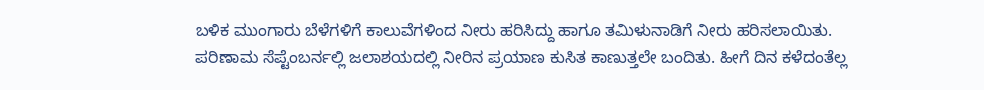ಬಳಿಕ ಮುಂಗಾರು ಬೆಳೆಗಳಿಗೆ ಕಾಲುವೆಗಳಿಂದ ನೀರು ಹರಿಸಿದ್ದು ಹಾಗೂ ತಮಿಳುನಾಡಿಗೆ ನೀರು ಹರಿಸಲಾಯಿತು. ಪರಿಣಾಮ ಸೆಪ್ಟೆಂಬರ್ನಲ್ಲಿ ಜಲಾಶಯದಲ್ಲಿ ನೀರಿನ ಪ್ರಯಾಣ ಕುಸಿತ ಕಾಣುತ್ತಲೇ ಬಂದಿತು. ಹೀಗೆ ದಿನ ಕಳೆದಂತೆಲ್ಲ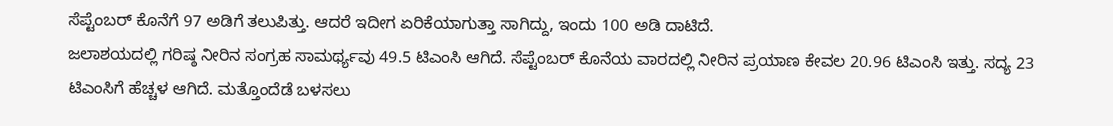ಸೆಪ್ಟೆಂಬರ್ ಕೊನೆಗೆ 97 ಅಡಿಗೆ ತಲುಪಿತ್ತು. ಆದರೆ ಇದೀಗ ಏರಿಕೆಯಾಗುತ್ತಾ ಸಾಗಿದ್ದು, ಇಂದು 100 ಅಡಿ ದಾಟಿದೆ.
ಜಲಾಶಯದಲ್ಲಿ ಗರಿಷ್ಠ ನೀರಿನ ಸಂಗ್ರಹ ಸಾಮರ್ಥ್ಯವು 49.5 ಟಿಎಂಸಿ ಆಗಿದೆ. ಸೆಪ್ಟೆಂಬರ್ ಕೊನೆಯ ವಾರದಲ್ಲಿ ನೀರಿನ ಪ್ರಯಾಣ ಕೇವಲ 20.96 ಟಿಎಂಸಿ ಇತ್ತು. ಸದ್ಯ 23 ಟಿಎಂಸಿಗೆ ಹೆಚ್ಚಳ ಆಗಿದೆ. ಮತ್ತೊಂದೆಡೆ ಬಳಸಲು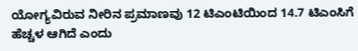ಯೋಗ್ಯವಿರುವ ನೀರಿನ ಪ್ರಮಾಣವು 12 ಟಿಎಂಟಿಯಿಂದ 14.7 ಟಿಎಂಸಿಗೆ ಹೆಚ್ಚಳ ಆಗಿದೆ ಎಂದು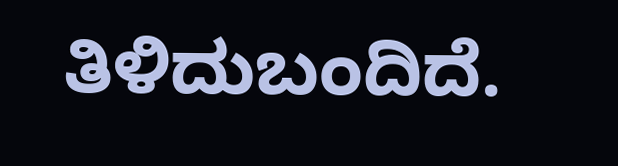ತಿಳಿದುಬಂದಿದೆ.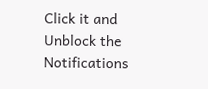Click it and Unblock the Notifications